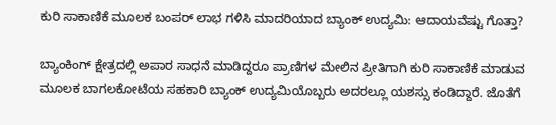ಕುರಿ ಸಾಕಾಣಿಕೆ‌ ಮೂಲಕ ಬಂಪರ್ ಲಾಭ ಗಳಿಸಿ ಮಾದರಿಯಾದ ಬ್ಯಾಂಕ್ ಉದ್ಯಮಿ: ಆದಾಯವೆಷ್ಟು ಗೊತ್ತಾ?

ಬ್ಯಾಂಕಿಂಗ್ ಕ್ಷೇತ್ರದಲ್ಲಿ ಅಪಾರ ಸಾಧನೆ ಮಾಡಿದ್ದರೂ ಪ್ರಾಣಿಗಳ‌ ಮೇಲಿನ ಪ್ರೀತಿಗಾಗಿ ಕುರಿ ಸಾಕಾಣಿಕೆ‌ ಮಾಡುವ ಮೂಲಕ ಬಾಗಲಕೋಟೆಯ ಸಹಕಾರಿ ಬ್ಯಾಂಕ್ ಉದ್ಯಮಿಯೊಬ್ಬರು ಅದರಲ್ಲೂ ಯಶಸ್ಸು ಕಂಡಿದ್ದಾರೆ. ಜೊತೆಗೆ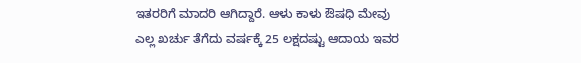ಇತರರಿಗೆ ಮಾದರಿ ಆಗಿದ್ದಾರೆ. ಆಳು ಕಾಳು ಔಷಧಿ ಮೇವು ಎಲ್ಲ ಖರ್ಚು ತೆಗೆದು ವರ್ಷಕ್ಕೆ 25 ಲಕ್ಷದಷ್ಟು ಆದಾಯ ಇವರ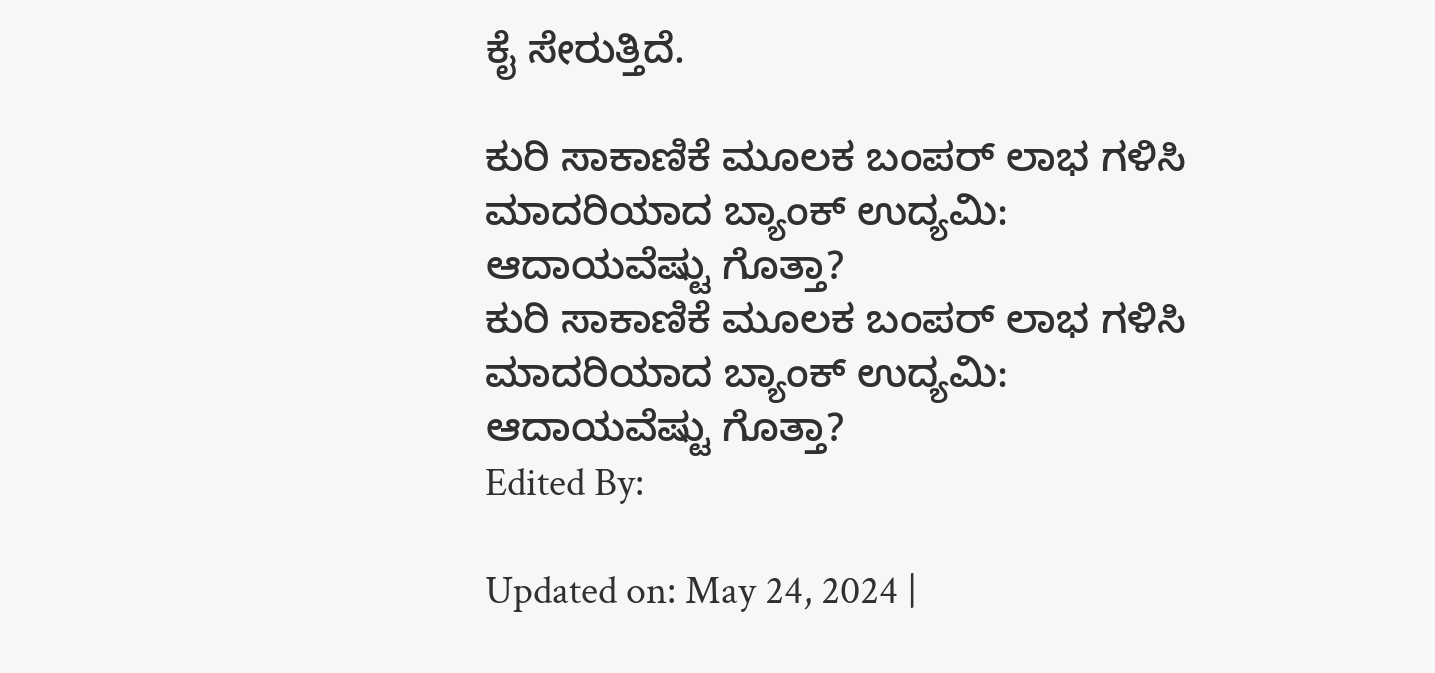ಕೈ ಸೇರುತ್ತಿದೆ.

ಕುರಿ ಸಾಕಾಣಿಕೆ‌ ಮೂಲಕ ಬಂಪರ್ ಲಾಭ ಗಳಿಸಿ ಮಾದರಿಯಾದ ಬ್ಯಾಂಕ್ ಉದ್ಯಮಿ: ಆದಾಯವೆಷ್ಟು ಗೊತ್ತಾ?
ಕುರಿ ಸಾಕಾಣಿಕೆ‌ ಮೂಲಕ ಬಂಪರ್ ಲಾಭ ಗಳಿಸಿ ಮಾದರಿಯಾದ ಬ್ಯಾಂಕ್ ಉದ್ಯಮಿ: ಆದಾಯವೆಷ್ಟು ಗೊತ್ತಾ?
Edited By:

Updated on: May 24, 2024 |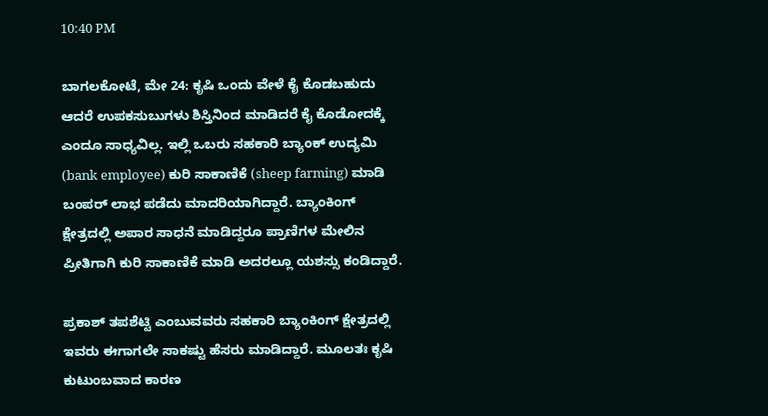10:40 PM

ಬಾಗಲಕೋಟೆ, ಮೇ 24: ಕೃಷಿ ಒಂದು ವೇಳೆ ಕೈ ಕೊಡಬಹುದು ಆದರೆ ಉಪಕಸುಬುಗಳು ಶಿಸ್ತಿನಿಂದ ಮಾಡಿದರೆ ಕೈ ಕೊಡೋದಕ್ಕೆ ಎಂದೂ ಸಾಧ್ಯವಿಲ್ಲ. ಇಲ್ಲಿ ಒಬರು ಸಹಕಾರಿ ಬ್ಯಾಂಕ್ ಉದ್ಯಮಿ (bank employee) ಕುರಿ ಸಾಕಾಣಿಕೆ‌ (sheep farming) ಮಾಡಿ ಬಂಪರ್‌ ಲಾಭ ಪಡೆದು ಮಾದರಿಯಾಗಿದ್ದಾರೆ. ಬ್ಯಾಂಕಿಂಗ್ ಕ್ಷೇತ್ರದಲ್ಲಿ ಅಪಾರ ಸಾಧನೆ ಮಾಡಿದ್ದರೂ ಪ್ರಾಣಿಗಳ‌ ಮೇಲಿನ ಪ್ರೀತಿಗಾಗಿ ಕುರಿ ಸಾಕಾಣಿಕೆ‌ ಮಾಡಿ ಅದರಲ್ಲೂ ಯಶಸ್ಸು ಕಂಡಿದ್ದಾರೆ.

ಪ್ರಕಾಶ್ ತಪಶೆಟ್ಟಿ ಎಂಬುವವರು ಸಹಕಾರಿ ಬ್ಯಾಂಕಿಂಗ್ ಕ್ಷೇತ್ರದಲ್ಲಿ ಇವರು ಈಗಾಗಲೇ ಸಾಕಷ್ಟು ಹೆಸರು ‌ಮಾಡಿದ್ದಾರೆ. ಮೂಲತಃ ಕೃಷಿ ಕುಟುಂಬವಾದ ಕಾರಣ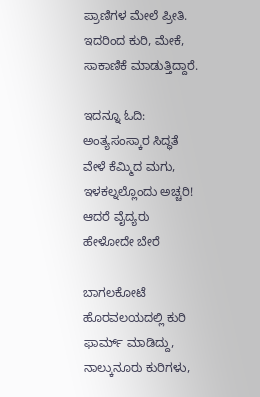ಪ್ರಾಣಿಗಳ ‌ಮೇಲೆ ಪ್ರೀತಿ. ಇದರಿಂದ ಕುರಿ‌, ಮೇಕೆ, ಸಾಕಾಣಿಕೆ ಮಾಡುತ್ತಿದ್ದಾರೆ.

ಇದನ್ನೂ ಓದಿ: ಅಂತ್ಯಸಂಸ್ಕಾರ ಸಿದ್ಧತೆ ವೇಳೆ ಕೆಮ್ಮಿದ ಮಗು, ಇಳಕಲ್ನಲ್ಲೊಂದು ಅಚ್ಚರಿ! ಆದರೆ ವೈದ್ಯರು ಹೇಳೋದೇ ಬೇರೆ

ಬಾಗಲಕೋಟೆ ಹೊರವಲಯದಲ್ಲಿ ಕುರಿ ಫಾರ್ಮ್ ಮಾಡಿದ್ದು, ನಾಲ್ಕುನೂರು ಕುರಿಗಳು,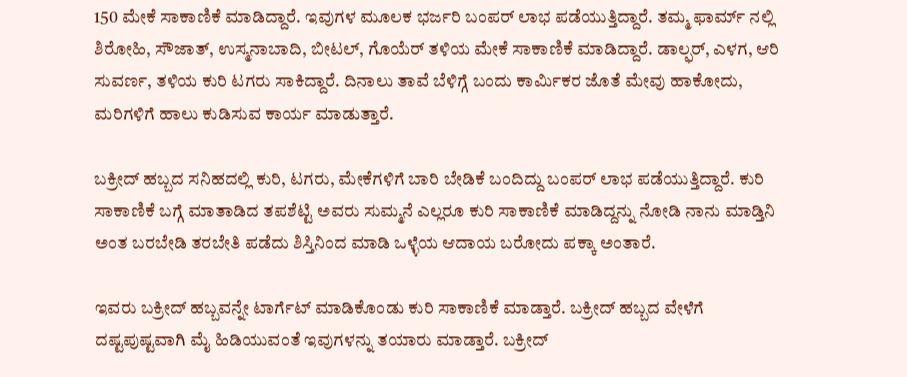150 ಮೇಕೆ ಸಾಕಾಣಿಕೆ ಮಾಡಿದ್ದಾರೆ. ಇವುಗಳ ಮೂಲಕ ಭರ್ಜರಿ ಬಂಪರ್ ಲಾಭ ಪಡೆಯುತ್ತಿದ್ದಾರೆ. ತಮ್ಮ ಫಾರ್ಮ್ ನಲ್ಲಿ ಶಿರೋಹಿ, ಸೌಜಾತ್, ಉಸ್ಮನಾಬಾದಿ, ಬೀಟಲ್, ಗೊಯೆರ್ ತಳಿಯ ಮೇಕೆ ಸಾಕಾಣಿಕೆ ಮಾಡಿದ್ದಾರೆ. ಡಾಲ್ಫರ್, ಎಳಗ, ಆರಿ ಸುವರ್ಣ, ತಳಿಯ ಕುರಿ ಟಗರು ಸಾಕಿದ್ದಾರೆ. ದಿನಾಲು ತಾವೆ ಬೆಳಿಗ್ಗೆ ಬಂದು ಕಾರ್ಮಿಕರ ಜೊತೆ ಮೇವು ಹಾಕೋದು, ಮರಿಗಳಿಗೆ ಹಾಲು ಕುಡಿಸುವ ಕಾರ್ಯ ಮಾಡುತ್ತಾರೆ.

ಬಕ್ರೀದ್ ಹಬ್ಬದ ಸನಿಹದಲ್ಲಿ‌ ಕುರಿ, ಟಗರು, ಮೇಕೆಗಳಿಗೆ ಬಾರಿ ಬೇಡಿಕೆ ಬಂದಿದ್ದು ಬಂಪರ್ ಲಾಭ ಪಡೆಯುತ್ತಿದ್ದಾರೆ. ಕುರಿ ಸಾಕಾಣಿಕೆ ಬಗ್ಗೆ ಮಾತಾಡಿದ ತಪಶೆಟ್ಟಿ ಅವರು ಸುಮ್ಮನೆ ಎಲ್ಲರೂ ಕುರಿ ಸಾಕಾಣಿಕೆ ಮಾಡಿದ್ದನ್ನು ನೋಡಿ ನಾನು ಮಾಡ್ತಿನಿ ಅಂತ ಬರಬೇಡಿ ತರಬೇತಿ ಪಡೆದು ಶಿಸ್ತಿನಿಂದ‌ ಮಾಡಿ‌ ಒಳ್ಳೆಯ ಆದಾಯ ಬರೋದು ಪಕ್ಕಾ ಅಂತಾರೆ.

ಇವರು ಬಕ್ರೀದ್ ಹಬ್ಬವನ್ನೇ ಟಾರ್ಗೆಟ್ ಮಾಡಿಕೊಂಡು ಕುರಿ ಸಾಕಾಣಿಕೆ‌ ಮಾಡ್ತಾರೆ. ಬಕ್ರೀದ್ ಹಬ್ಬದ ವೇಳೆಗೆ ದಷ್ಟಪುಷ್ಟವಾಗಿ ಮೈ ಹಿಡಿಯುವಂತೆ ಇವುಗಳನ್ನು ತಯಾರು ಮಾಡ್ತಾರೆ. ಬಕ್ರೀದ್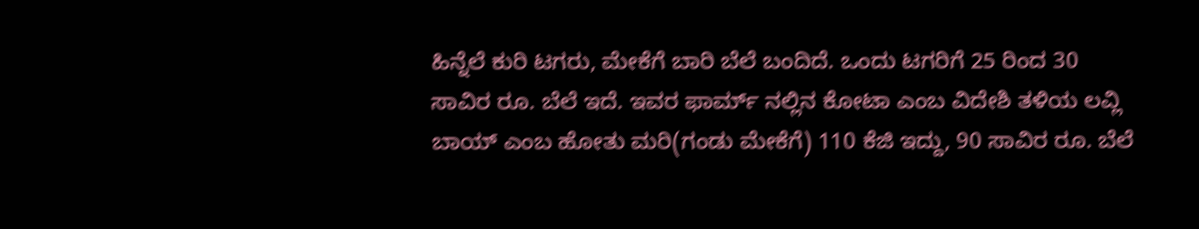ಹಿನ್ನೆಲೆ ಕುರಿ ಟಗರು, ಮೇಕೆಗೆ ಬಾರಿ ಬೆಲೆ ಬಂದಿದೆ. ಒಂದು ಟಗರಿಗೆ 25 ರಿಂದ 30 ಸಾವಿರ ರೂ. ಬೆಲೆ ಇದೆ. ಇವರ ಫಾರ್ಮ್ ನಲ್ಲಿನ ಕೋಟಾ ಎಂಬ ವಿದೇಶಿ ತಳಿಯ ಲವ್ಲಿ ಬಾಯ್ ಎಂಬ ಹೋತು ಮರಿ(ಗಂಡು ಮೇಕೆಗೆ) 110 ಕೆಜಿ ಇದ್ದು, 90 ಸಾವಿರ ರೂ. ಬೆಲೆ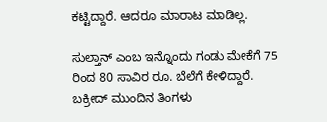ಕಟ್ಟಿದ್ದಾರೆ. ಆದರೂ ಮಾರಾಟ‌ ಮಾಡಿಲ್ಲ.

ಸುಲ್ತಾನ್ ಎಂಬ ಇನ್ನೊಂದು ಗಂಡು ಮೇಕೆಗೆ 75 ರಿಂದ 80 ಸಾವಿರ ರೂ. ಬೆಲೆಗೆ ಕೇಳಿದ್ದಾರೆ. ಬಕ್ರೀದ್ ‌ಮುಂದಿನ ತಿಂಗಳು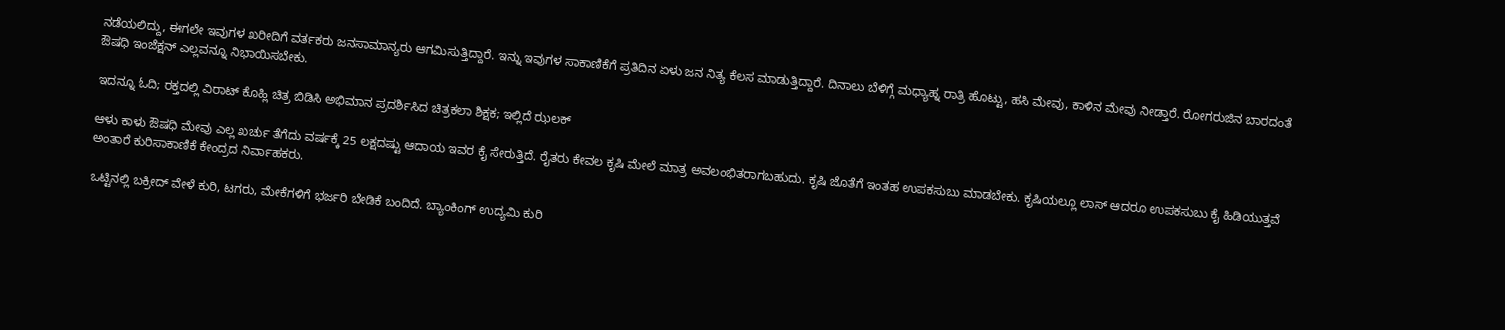ನಡೆಯಲಿದ್ದು, ಈಗಲೇ ‌ಇವುಗಳ ಖರೀದಿಗೆ ವರ್ತಕರು ಜನಸಾಮಾನ್ಯರು ಆಗಮಿಸುತ್ತಿದ್ದಾರೆ. ಇನ್ನು ಇವುಗಳ ಸಾಕಾಣಿಕೆಗೆ ಪ್ರತಿದಿನ ಏಳು ಜನ ನಿತ್ಯ ‌ಕೆಲಸ‌ ಮಾಡುತ್ತಿದ್ದಾರೆ. ದಿನಾಲು ಬೆಳಿಗ್ಗೆ ಮಧ್ಯಾಹ್ನ ರಾತ್ರಿ ಹೊಟ್ಟು, ಹಸಿ ಮೇವು, ಕಾಳಿನ ಮೇವು ನೀಡ್ತಾರೆ. ರೋಗರುಜಿನ ಬಾರದಂತೆ ಔಷಧಿ ಇಂಜೆಕ್ಷನ್ ಎಲ್ಲವನ್ನೂ ನಿಭಾಯಿಸಬೇಕು.

ಇದನ್ನೂ ಓದಿ; ರಕ್ತದಲ್ಲಿ ವಿರಾಟ್ ಕೊಹ್ಲಿ ಚಿತ್ರ ಬಿಡಿಸಿ ಅಭಿಮಾನ ಪ್ರದರ್ಶಿಸಿದ ಚಿತ್ರಕಲಾ ಶಿಕ್ಷಕ; ಇಲ್ಲಿದೆ ಝಲಕ್

ಆಳು ಕಾಳು ಔಷಧಿ ಮೇವು ಎಲ್ಲ ಖರ್ಚು ತೆಗೆದು ವರ್ಷಕ್ಕೆ 25 ಲಕ್ಷದಷ್ಟು ಆದಾಯ ಇವರ ಕೈ ಸೇರುತ್ತಿದೆ. ರೈತರು ಕೇವಲ ಕೃಷಿ ಮೇಲೆ‌ ಮಾತ್ರ ಅವಲಂಭಿತರಾಗಬಹುದು. ಕೃಷಿ ಜೊತೆಗೆ ಇಂತಹ ಉಪಕಸುಬು ಮಾಡಬೇಕು. ಕೃಷಿಯಲ್ಲೂ ಲಾಸ್ ಆದರೂ ಉಪಕಸುಬು ಕೈ ಹಿಡಿಯುತ್ತವೆ ಅಂತಾರೆ ಕುರಿ‌ಸಾಕಾಣಿಕೆ‌ ಕೇಂದ್ರದ ನಿರ್ವಾಹಕರು.

ಒಟ್ಟಿನಲ್ಲಿ ಬಕ್ರೀದ್ ವೇಳೆ ಕುರಿ, ಟಗರು, ಮೇಕೆಗಳಿಗೆ ಭರ್ಜರಿ ಬೇಡಿಕೆ‌ ಬಂದಿದೆ. ಬ್ಯಾಂಕಿಂಗ್ ಉದ್ಯಮಿ ಕುರಿ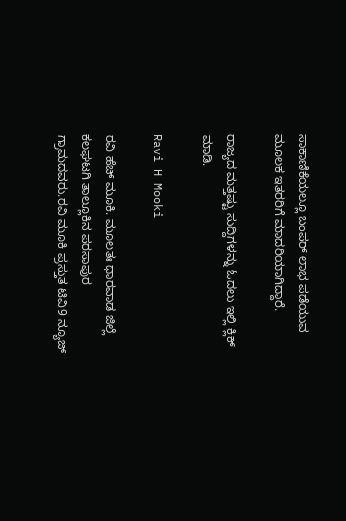ಸಾಕಾಣಿಕೆಯಲ್ಲೂ ಬಂಪರ್ ಲಾಭ ಪಡೆಯುವ ಮೂಲಕ ಇತರರಿಗೆ ಮಾದರಿಯಾಗಿದ್ದಾರೆ.

ರಾಜ್ಯದ ಮತ್ತಷ್ಟು ಸುದ್ದಿಗಳನ್ನು ಓದಲು ಇಲ್ಲಿ ಕ್ಲಿಕ್ ಮಾಡಿ.

Ravi H Mooki

ರವಿ ಹೆಚ್ ಮೂಕಿ. ಮೂಲತಃ ಧಾರವಾಡ ಜಿಲ್ಲೆ ಕಲಘಟಗಿ ತಾಲ್ಲೂಕಿನ ಪರಸಾಪುರ ಗ್ರಾಮದವರು.ರವಿ ಮೂಕಿ ಪ್ರಸ್ತುತ ಟಿವಿ9 ನ್ಯೂಜ್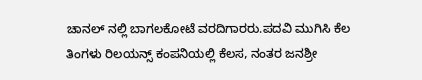ಚಾನಲ್‌ ನಲ್ಲಿ ಬಾಗಲಕೋಟೆ ವರದಿಗಾರರು.ಪದವಿ ಮುಗಿಸಿ ಕೆಲ ತಿಂಗಳು ರಿಲಯನ್ಸ್ ಕಂಪನಿಯಲ್ಲಿ ಕೆಲಸ, ನಂತರ ಜನಶ್ರೀ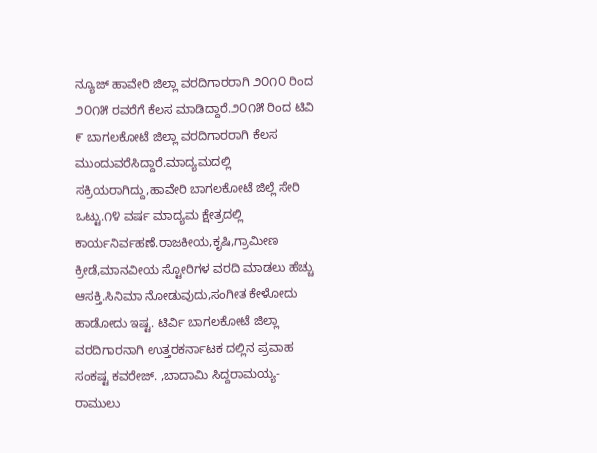ನ್ಯೂಜ್‌ ಹಾವೇರಿ ಜಿಲ್ಲಾ ವರದಿಗಾರರಾಗಿ ೨೦೧೦ ರಿಂದ ೨೦೧೫ ರವರೆಗೆ ಕೆಲಸ ಮಾಡಿದ್ದಾರೆ.೨೦೧೫ ರಿಂದ‌ ಟಿವಿ ೯ ಬಾಗಲಕೋಟೆ ಜಿಲ್ಲಾ ವರದಿಗಾರರಾಗಿ ‌ಕೆಲಸ ಮುಂದುವರೆಸಿದ್ದಾರೆ.ಮಾದ್ಯಮದಲ್ಲಿ ಸಕ್ರಿಯರಾಗಿದ್ದು,ಹಾವೇರಿ ಬಾಗಲಕೋಟೆ ಜಿಲ್ಲೆ ಸೇರಿ ಒಟ್ಟು.೧೪ ವರ್ಷ ಮಾದ್ಯಮ ಕ್ಷೇತ್ರದಲ್ಲಿ ಕಾರ್ಯನಿರ್ವಹಣೆ.ರಾಜಕೀಯ,ಕೃಷಿ,ಗ್ರಾಮೀಣ ಕ್ರೀಡೆ,ಮಾನವೀಯ ಸ್ಟೋರಿಗಳ ವರದಿ ಮಾಡಲು ಹೆಚ್ಚು ಆಸಕ್ತಿ.ಸಿನಿಮಾ ನೋಡುವುದು,ಸಂಗೀತ ಕೇಳೋದು ಹಾಡೋದು ಇಷ್ಟ. ಟಿರ್ವಿ ಬಾಗಲಕೋಟೆ ಜಿಲ್ಲಾ ವರದಿಗಾರನಾಗಿ ಉತ್ತರಕರ್ನಾಟಕ ದಲ್ಲಿನ ಪ್ರವಾಹ ಸಂಕಷ್ಟ ಕವರೇಜ್. ,ಬಾದಾಮಿ ಸಿದ್ದರಾಮಯ್ಯ- ರಾಮುಲು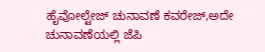ಹೈವೋಲ್ಟೇಜ್ ಚುನಾವಣೆ ಕವರೇಜ್,ಅದೇ ಚುನಾವಣೆಯಲ್ಲಿ ಜೆಪಿ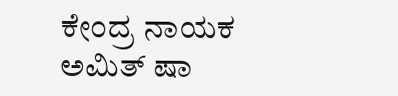ಕೇಂದ್ರ ನಾಯಕ ಅಮಿತ್ ಷಾ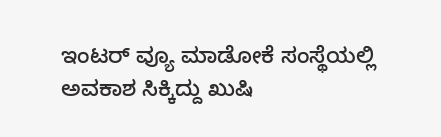ಇಂಟರ್ ವ್ಯೂ ಮಾಡೋಕೆ ಸಂಸ್ಥೆಯಲ್ಲಿ ಅವಕಾಶ ಸಿಕ್ಕಿದ್ದು ಖುಷಿ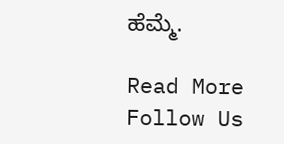ಹೆಮ್ಮೆ.

Read More
Follow Us